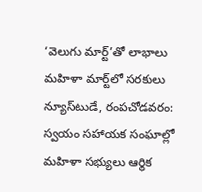‘వెలుగు మార్ట్‌’తో లాభాలు మహిళా మార్ట్‌లో సరకులు న్యూస్‌టుడే, రంపచోడవరం: స్వయం సహాయక సంఘాల్లో మహిళా సభ్యులు ఆర్థిక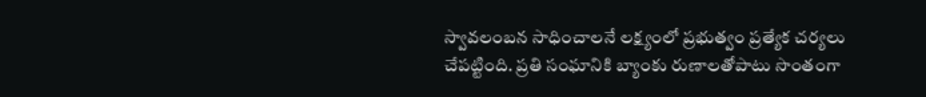స్వావలంబన సాధించాలనే లక్ష్యంలో ప్రభుత్వం ప్రత్యేక చర్యలు చేపట్టింది. ప్రతి సంఘానికి బ్యాంకు రుణాలతోపాటు సొంతంగా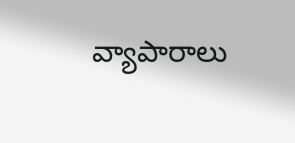వ్యాపారాలు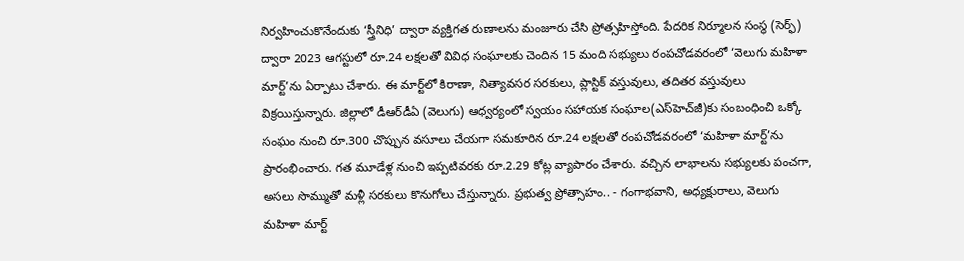నిర్వహించుకొనేందుకు ‘స్త్రీనిధి’ ద్వారా వ్యక్తిగత రుణాలను మంజూరు చేసి ప్రోత్సహిస్తోంది. పేదరిక నిర్మూలన సంస్థ (సెర్ఫ్‌) ద్వారా 2023 ఆగస్టులో రూ.24 లక్షలతో వివిధ సంఘాలకు చెందిన 15 మంది సభ్యులు రంపచోడవరంలో ‘వెలుగు మహిళా మార్ట్‌’ను ఏర్పాటు చేశారు. ఈ మార్ట్‌లో కిరాణా, నిత్యావసర సరకులు, ప్లాస్టిక్‌ వస్తువులు, తదితర వస్తువులు విక్రయిస్తున్నారు. జిల్లాలో డీఆర్‌డీఏ (వెలుగు) ఆధ్వర్యంలో స్వయం సహాయక సంఘాల(ఎస్‌హెచ్‌జీ)కు సంబంధించి ఒక్కో సంఘం నుంచి రూ.300 చొప్పున వసూలు చేయగా సమకూరిన రూ.24 లక్షలతో రంపచోడవరంలో ‘మహిళా మార్ట్‌’ను ప్రారంభించారు. గత మూడేళ్ల నుంచి ఇప్పటివరకు రూ.2.29 కోట్ల వ్యాపారం చేశారు. వచ్చిన లాభాలను సభ్యులకు పంచగా, అసలు సొమ్ముతో మళ్లీ సరకులు కొనుగోలు చేస్తున్నారు. ప్రభుత్వ ప్రోత్సాహం.. - గంగాభవాని, అధ్యక్షురాలు, వెలుగు మహిళా మార్ట్‌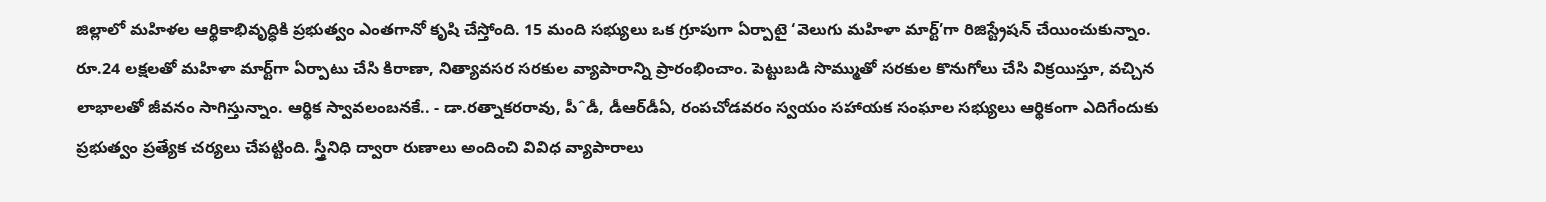జిల్లాలో మహిళల ఆర్థికాభివృద్ధికి ప్రభుత్వం ఎంతగానో కృషి చేస్తోంది. 15 మంది సభ్యులు ఒక గ్రూపుగా ఏర్పాటై ‘వెలుగు మహిళా మార్ట్‌’గా రిజిస్ట్రేషన్‌ చేయించుకున్నాం. రూ.24 లక్షలతో మహిళా మార్ట్‌గా ఏర్పాటు చేసి కిరాణా, నిత్యావసర సరకుల వ్యాపారాన్ని ప్రారంభించాం. పెట్టుబడి సొమ్ముతో సరకుల కొనుగోలు చేసి విక్రయిస్తూ, వచ్చిన లాభాలతో జీవనం సాగిస్తున్నాం. ఆర్థిక స్వావలంబనకే.. - డా.రత్నాకరరావు, పీˆడీ, డీఆర్‌డీఏ, రంపచోడవరం స్వయం సహాయక సంఘాల సభ్యులు ఆర్థికంగా ఎదిగేందుకు ప్రభుత్వం ప్రత్యేక చర్యలు చేపట్టింది. స్త్రీనిధి ద్వారా రుణాలు అందించి వివిధ వ్యాపారాలు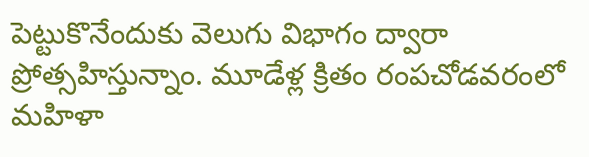పెట్టుకొనేందుకు వెలుగు విభాగం ద్వారా ప్రోత్సహిస్తున్నాం. మూడేళ్ల క్రితం రంపచోడవరంలో మహిళా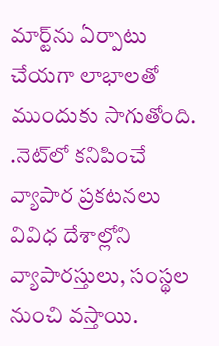మార్ట్‌ను ఏర్పాటు చేయగా లాభాలతో ముందుకు సాగుతోంది. .నెట్‌లో కనిపించే వ్యాపార ప్రకటనలు వివిధ దేశాల్లోని వ్యాపారస్తులు, సంస్థల నుంచి వస్తాయి.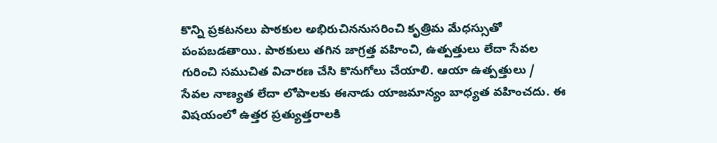కొన్ని ప్రకటనలు పాఠకుల అభిరుచిననుసరించి కృత్రిమ మేధస్సుతో పంపబడతాయి. పాఠకులు తగిన జాగ్రత్త వహించి, ఉత్పత్తులు లేదా సేవల గురించి సముచిత విచారణ చేసి కొనుగోలు చేయాలి. ఆయా ఉత్పత్తులు / సేవల నాణ్యత లేదా లోపాలకు ఈనాడు యాజమాన్యం బాధ్యత వహించదు. ఈ విషయంలో ఉత్తర ప్రత్యుత్తరాలకి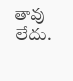తావు లేదు.